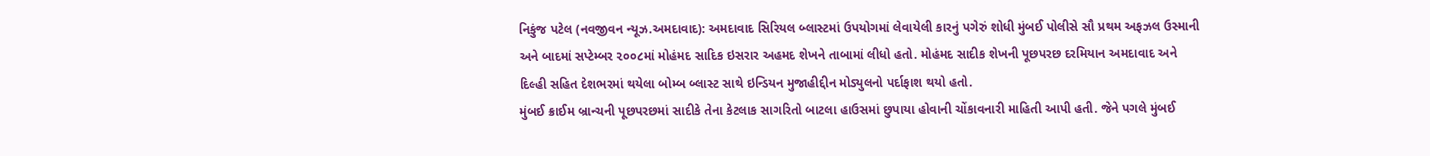નિકુંજ પટેલ (નવજીવન ન્યૂઝ.અમદાવાદ): અમદાવાદ સિરિયલ બ્લાસ્ટમાં ઉપયોગમાં લેવાયેલી કારનું પગેરું શોધી મુંબઈ પોલીસે સૌ પ્રથમ અફઝલ ઉસ્માની અને બાદમાં સપ્ટેમ્બર ૨૦૦૮માં મોહંમદ સાદિક ઇસરાર અહમદ શેખને તાબામાં લીધો હતો. મોહંમદ સાદીક શેખની પૂછપરછ દરમિયાન અમદાવાદ અને દિલ્હી સહિત દેશભરમાં થયેલા બોમ્બ બ્લાસ્ટ સાથે ઇન્ડિયન મુજાહીદ્દીન મોડ્યુલનો પર્દાફાશ થયો હતો.
મુંબઈ ક્રાઈમ બ્રાન્ચની પૂછપરછમાં સાદીકે તેના કેટલાક સાગરિતો બાટલા હાઉસમાં છુપાયા હોવાની ચોંકાવનારી માહિતી આપી હતી. જેને પગલે મુંબઈ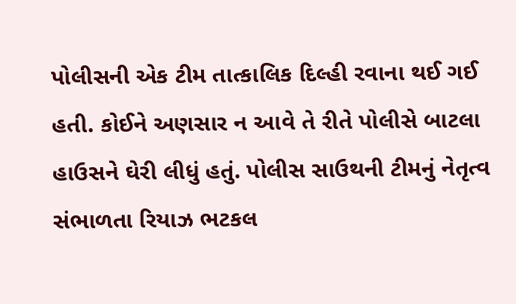પોલીસની એક ટીમ તાત્કાલિક દિલ્હી રવાના થઈ ગઈ હતી. કોઈને અણસાર ન આવે તે રીતે પોલીસે બાટલા હાઉસને ઘેરી લીધું હતું. પોલીસ સાઉથની ટીમનું નેતૃત્વ સંભાળતા રિયાઝ ભટકલ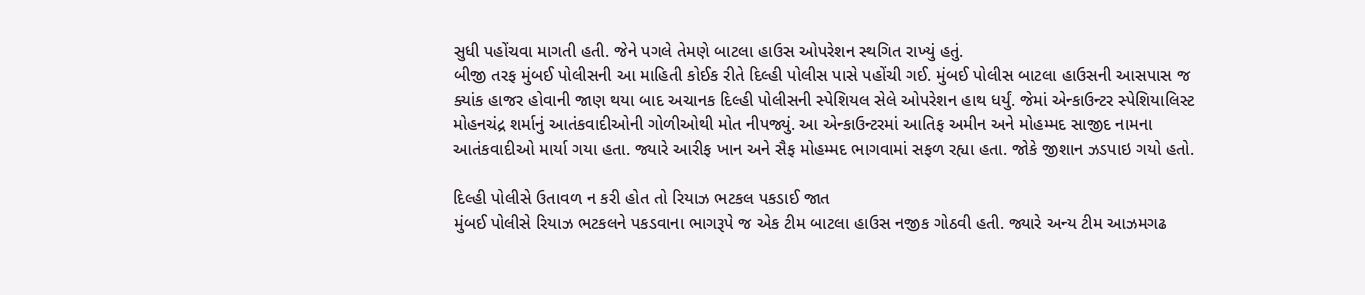સુધી પહોંચવા માગતી હતી. જેને પગલે તેમણે બાટલા હાઉસ ઓપરેશન સ્થગિત રાખ્યું હતું.
બીજી તરફ મુંબઈ પોલીસની આ માહિતી કોઈક રીતે દિલ્હી પોલીસ પાસે પહોંચી ગઈ. મુંબઈ પોલીસ બાટલા હાઉસની આસપાસ જ ક્યાંક હાજર હોવાની જાણ થયા બાદ અચાનક દિલ્હી પોલીસની સ્પેશિયલ સેલે ઓપરેશન હાથ ધર્યું. જેમાં એન્કાઉન્ટર સ્પેશિયાલિસ્ટ મોહનચંદ્ર શર્માનું આતંકવાદીઓની ગોળીઓથી મોત નીપજ્યું. આ એન્કાઉન્ટરમાં આતિફ અમીન અને મોહમ્મદ સાજીદ નામના આતંકવાદીઓ માર્યા ગયા હતા. જ્યારે આરીફ ખાન અને સૈફ મોહમ્મદ ભાગવામાં સફળ રહ્યા હતા. જોકે જીશાન ઝડપાઇ ગયો હતો.

દિલ્હી પોલીસે ઉતાવળ ન કરી હોત તો રિયાઝ ભટકલ પકડાઈ જાત
મુંબઈ પોલીસે રિયાઝ ભટકલને પકડવાના ભાગરૂપે જ એક ટીમ બાટલા હાઉસ નજીક ગોઠવી હતી. જ્યારે અન્ય ટીમ આઝમગઢ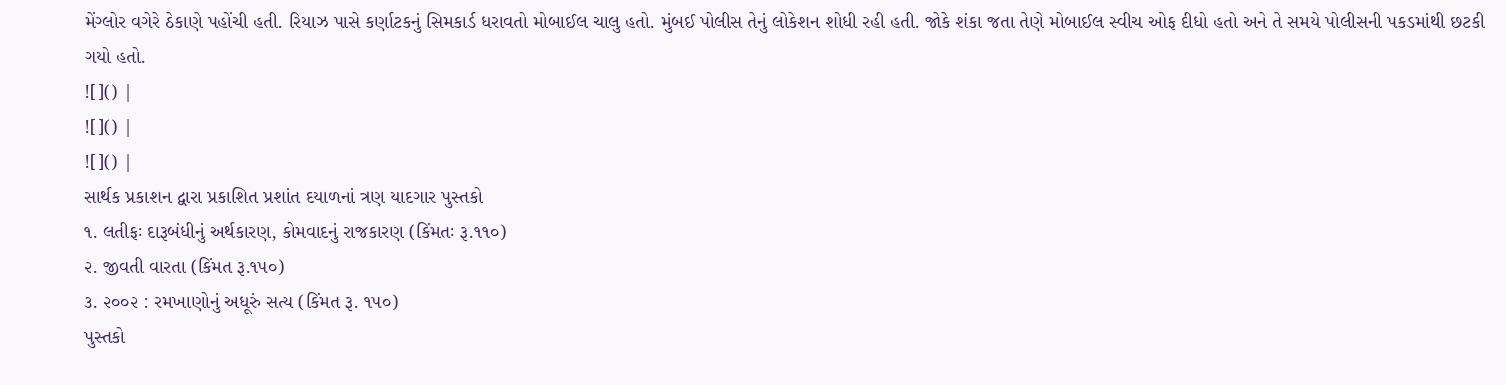મેંગ્લોર વગેરે ઠેકાણે પહોંચી હતી. રિયાઝ પાસે કર્ણાટકનું સિમકાર્ડ ધરાવતો મોબાઈલ ચાલુ હતો. મુંબઈ પોલીસ તેનું લોકેશન શોધી રહી હતી. જોકે શંકા જતા તેણે મોબાઈલ સ્વીચ ઓફ દીધો હતો અને તે સમયે પોલીસની પકડમાંથી છટકી ગયો હતો.
![]() |
![]() |
![]() |
સાર્થક પ્રકાશન દ્વારા પ્રકાશિત પ્રશાંત દયાળનાં ત્રણ યાદગાર પુસ્તકો
૧. લતીફઃ દારૂબંધીનું અર્થકારણ, કોમવાદનું રાજકારણ (કિંમતઃ રૂ.૧૧૦)
૨. જીવતી વારતા (કિંમત રૂ.૧૫૦)
૩. ૨૦૦૨ : રમખાણોનું અધૂરું સત્ય (કિંમત રૂ. ૧૫૦)
પુસ્તકો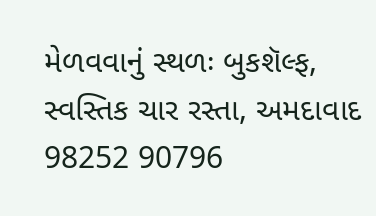મેળવવાનું સ્થળઃ બુકશૅલ્ફ, સ્વસ્તિક ચાર રસ્તા, અમદાવાદ
98252 90796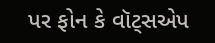પર ફોન કે વૉટ્સએપ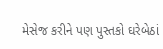મેસેજ કરીને પણ પુસ્તકો ઘરેબેઠાં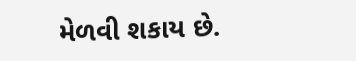મેળવી શકાય છે.